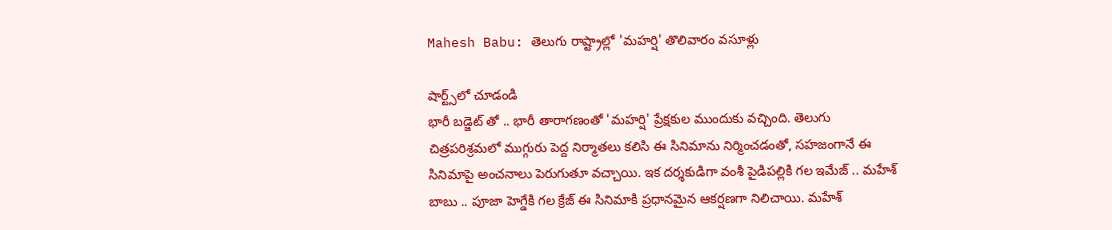Mahesh Babu: తెలుగు రాష్ట్రాల్లో 'మహర్షి' తొలివారం వసూళ్లు

షార్ట్స్‌లో చూడండి
భారీ బడ్జెట్ తో .. భారీ తారాగణంతో 'మహర్షి' ప్రేక్షకుల ముందుకు వచ్చింది. తెలుగు చిత్రపరిశ్రమలో ముగ్గురు పెద్ద నిర్మాతలు కలిసి ఈ సినిమాను నిర్మించడంతో, సహజంగానే ఈ సినిమాపై అంచనాలు పెరుగుతూ వచ్చాయి. ఇక దర్శకుడిగా వంశీ పైడిపల్లికి గల ఇమేజ్ .. మహేశ్ బాబు .. పూజా హెగ్డేకి గల క్రేజ్ ఈ సినిమాకి ప్రధానమైన ఆకర్షణగా నిలిచాయి. మహేశ్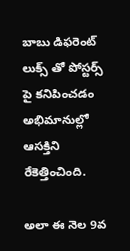బాబు డిఫరెంట్ లుక్స్ తో పోస్టర్స్ పై కనిపించడం అభిమానుల్లో ఆసక్తిని రేకెత్తించింది.

అలా ఈ నెల 9వ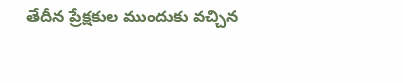తేదీన ప్రేక్షకుల ముందుకు వచ్చిన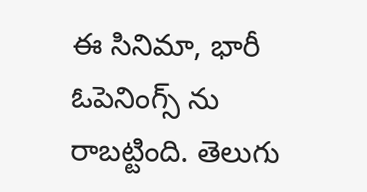ఈ సినిమా, భారీ ఓపెనింగ్స్ ను రాబట్టింది. తెలుగు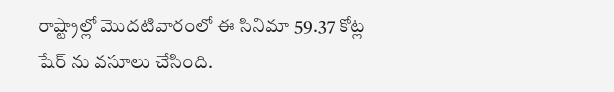రాష్ట్రాల్లో మొదటివారంలో ఈ సినిమా 59.37 కోట్ల షేర్ ను వసూలు చేసింది.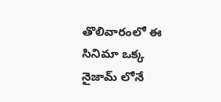తొలివారంలో ఈ సినిమా ఒక్క నైజామ్ లోనే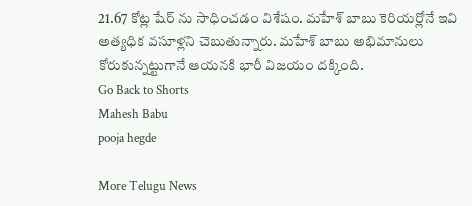21.67 కోట్ల షేర్ ను సాధించడం విశేషం. మహేశ్ బాబు కెరియర్లోనే ఇవి అత్యధిక వసూళ్లని చెబుతున్నారు. మహేశ్ బాబు అభిమానులు కోరుకున్నట్టుగానే ఆయనకి భారీ విజయం దక్కింది.
Go Back to Shorts
Mahesh Babu
pooja hegde

More Telugu News